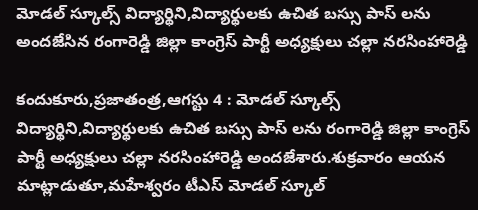మోడల్ స్కూల్స్ విద్యార్థిని,విద్యార్థులకు ఉచిత బస్సు పాస్ లను అందజేసిన రంగారెడ్డి జిల్లా కాంగ్రెస్ పార్టీ అధ్యక్షులు చల్లా నరసింహారెడ్డి

కందుకూరు,ప్రజాతంత్ర,ఆగస్టు 4 : మోడల్ స్కూల్స్ విద్యార్థిని,విద్యార్థులకు ఉచిత బస్సు పాస్ లను రంగారెడ్డి జిల్లా కాంగ్రెస్ పార్టీ అధ్యక్షులు చల్లా నరసింహారెడ్డి అందజేశారు.శుక్రవారం ఆయన మాట్లాడుతూ,మహేశ్వరం టీఎస్ మోడల్ స్కూల్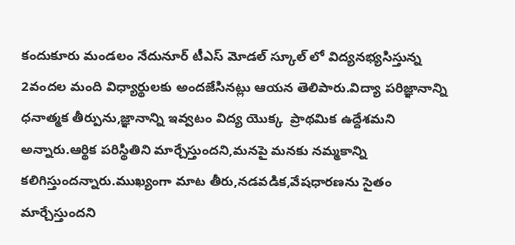కందుకూరు మండలం నేదునూర్ టీఎస్ మోడల్ స్కూల్ లో విద్యనభ్యసిస్తున్న 2వందల మంది విధ్యార్థులకు అందజేసినట్లు ఆయన తెలిపారు.విద్యా పరిజ్ఞానాన్ని ధనాత్మక తీర్పును,జ్ఞానాన్ని ఇవ్వటం విద్య యొక్క  ప్రాథమిక ఉద్దేశమని అన్నారు.ఆర్థిక పరిస్థితిని మార్చేస్తుందని,మనపై మనకు నమ్మకాన్ని కలిగిస్తుందన్నారు.ముఖ్యంగా మాట తీరు,నడవడిక,వేషధారణను సైతం మార్చేస్తుందని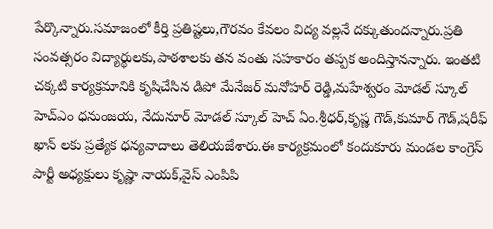పేర్కొన్నారు.సమాజంలో కీర్తి ప్రతిష్టలు,గౌరవం కేవలం విద్య వల్లనే దక్కుతుందన్నారు.ప్రతి సంవత్సరం విద్యార్థులకు,పాఠశాలకు తన వంతు సహకారం తప్పక అందిస్తానన్నారు. ఇంతటి చక్కటి కార్యక్రమానికి కృషిచేసిన డిపో మేనేజర్ మనోహర్ రెడ్డి,మహేశ్వరం మోడల్ స్కూల్ హెచ్ఎం ధనుంజయ, నేదునూర్ మోడల్ స్కూల్ హెచ్ ఏం.శ్రీధర్,కృష్ణ గౌడ్,కుమార్ గౌడ్,షరీఫ్ ఖాన్ లకు ప్రత్యేక ధన్యవాదాలు తెలియజేశారు.ఈ కార్యక్రమంలో కందుకూరు మండల కాంగ్రెస్ పార్టీ అధ్యక్షులు కృష్ణా నాయక్,వైస్ ఎంపిపి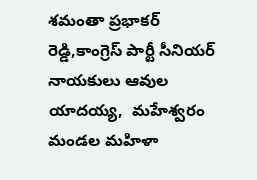శమంతా ప్రభాకర్ రెడ్డి,కాంగ్రెస్ పార్టీ సీనియర్ నాయకులు ఆవుల యాదయ్య,  మహేశ్వరం మండల మహిళా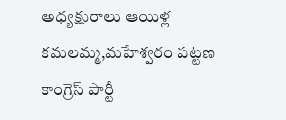అధ్యక్షురాలు ఆయిళ్ల కమలమ్మ,మహేశ్వరం పట్టణ కాంగ్రెస్ పార్టీ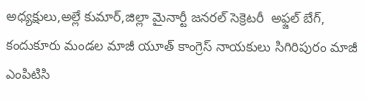అధ్యక్షులు,అల్లే కుమార్,జిల్లా మైనార్టీ జనరల్ సెక్రెటరీ  అఫ్జల్ బేగ్, కందుకూరు మండల మాజీ యూత్ కాంగ్రెస్ నాయకులు సిగిరిపురం మాజీ ఎంపిటిసి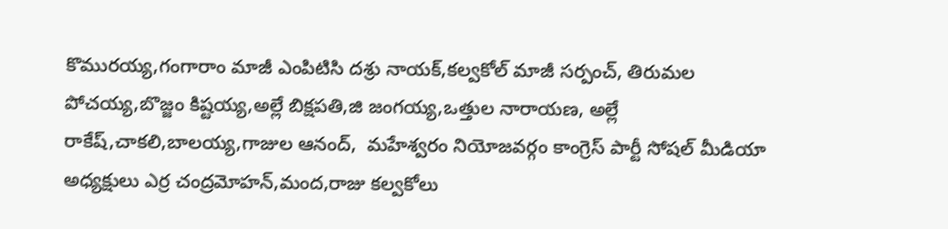కొమురయ్య,గంగారాం మాజీ ఎంపిటిసి దశ్రు నాయక్,కల్వకోల్ మాజీ సర్పంచ్, తిరుమల పోచయ్య,బొజ్జం కిష్టయ్య,అల్లే బిక్షపతి,జి జంగయ్య,ఒత్తుల నారాయణ, అల్లే రాకేష్,చాకలి,బాలయ్య,గాజుల ఆనంద్,  మహేశ్వరం నియోజవర్గం కాంగ్రెస్ పార్టీ సోషల్ మీడియా అధ్యక్షులు ఎర్ర చంద్రమోహన్,మంద,రాజు కల్వకోలు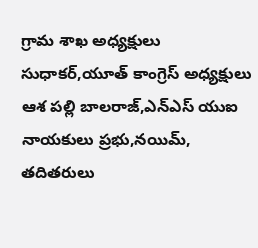గ్రామ శాఖ అధ్యక్షులు సుధాకర్,యూత్ కాంగ్రెస్ అధ్యక్షులు ఆశ పల్లి బాలరాజ్,ఎన్ఎస్ యుఐ నాయకులు ప్రభు,నయిమ్, తదితరులు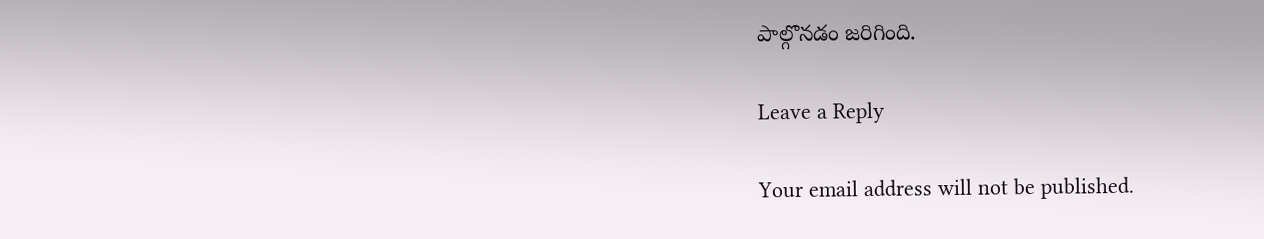పాల్గొనడం జరిగింది.

Leave a Reply

Your email address will not be published.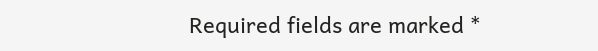Required fields are marked *